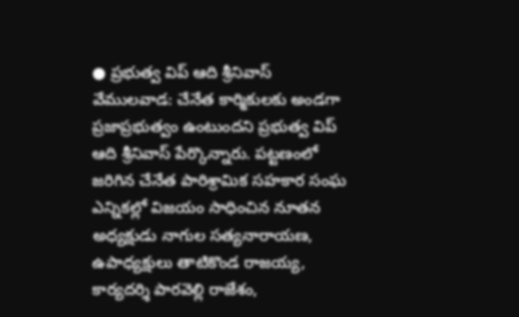● ప్రభుత్వ విప్ ఆది శ్రీనివాస్
వేములవాడ: చేనేత కార్మికులకు అండగా ప్రజాప్రభుత్వం ఉంటుందని ప్రభుత్వ విప్ ఆది శ్రీనివాస్ పేర్కొన్నారు. పట్టణంలో జరిగిన చేనేత పారిశ్రామిక సహకార సంఘ ఎన్నికల్లో విజయం సాధించిన నూతన అధ్యక్షుడు నాగుల సత్యనారాయణ, ఉపాధ్యక్షులు తాటికొండ రాజయ్య, కార్యదర్శి పారవెల్లి రాజేశం,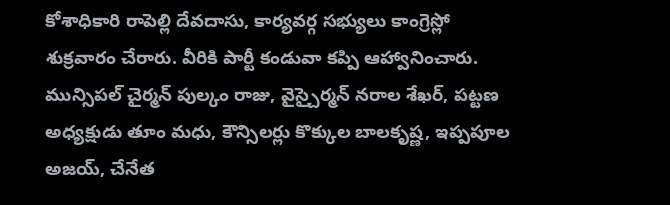కోశాధికారి రాపెల్లి దేవదాసు, కార్యవర్గ సభ్యులు కాంగ్రెస్లో శుక్రవారం చేరారు. వీరికి పార్టీ కండువా కప్పి ఆహ్వానించారు. మున్సిపల్ చైర్మన్ పుల్కం రాజు, వైస్చైర్మన్ నరాల శేఖర్, పట్టణ అధ్యక్షుడు తూం మధు, కౌన్సిలర్లు కొక్కుల బాలకృష్ణ, ఇప్పపూల అజయ్, చేనేత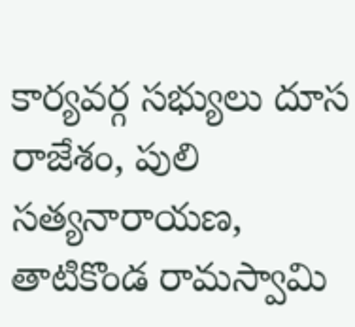కార్యవర్గ సభ్యులు దూస రాజేశం, పులి సత్యనారాయణ, తాటికొండ రామస్వామి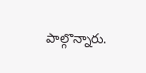పాల్గొన్నారు.